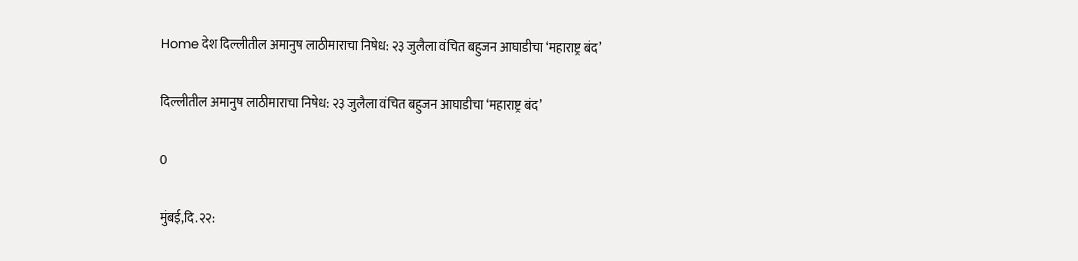Home देश दिल्लीतील अमानुष लाठीमाराचा निषेध: २३ जुलैला वंचित बहुजन आघाडीचा ‘महाराष्ट्र बंद’

दिल्लीतील अमानुष लाठीमाराचा निषेध: २३ जुलैला वंचित बहुजन आघाडीचा ‘महाराष्ट्र बंद’

0

मुंबई,दि.२२: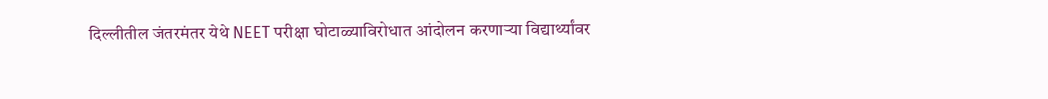दिल्लीतील जंतरमंतर येथे NEET परीक्षा घोटाळ्याविरोधात आंदोलन करणाऱ्या विद्यार्थ्यांवर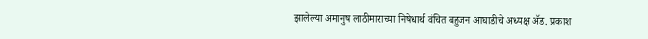झालेल्या अमानुष लाठीमाराच्या निषेधार्थ वंचित बहुजन आघाडीचे अध्यक्ष ॲड. प्रकाश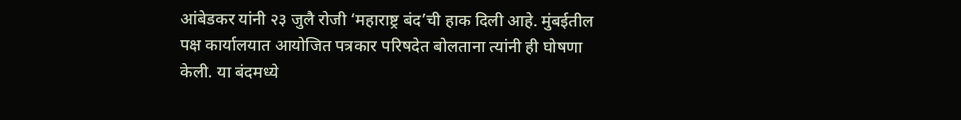आंबेडकर यांनी २३ जुलै रोजी ‘महाराष्ट्र बंद’ची हाक दिली आहे. मुंबईतील पक्ष कार्यालयात आयोजित पत्रकार परिषदेत बोलताना त्यांनी ही घोषणा केली. या बंदमध्ये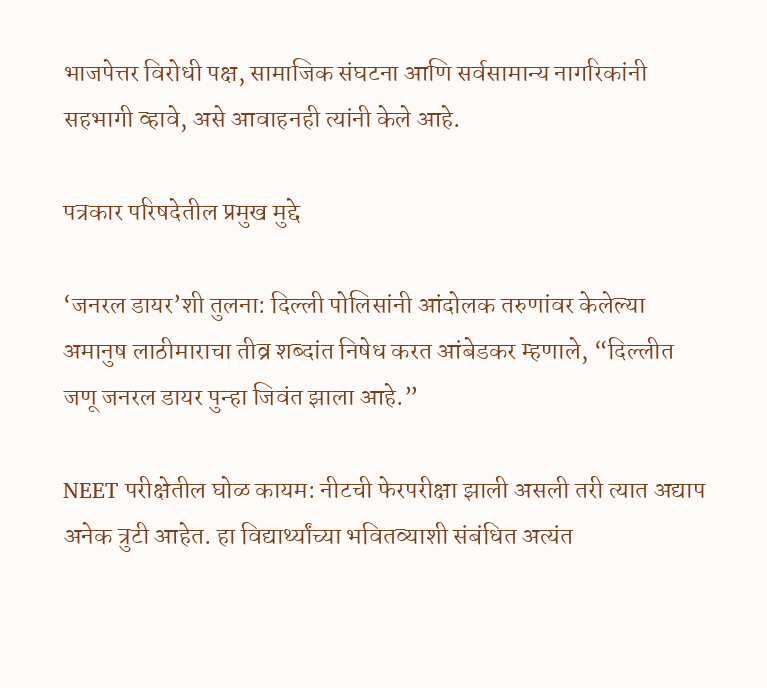भाजपेत्तर विरोधी पक्ष, सामाजिक संघटना आणि सर्वसामान्य नागरिकांनी सहभागी व्हावे, असे आवाहनही त्यांनी केले आहे.

पत्रकार परिषदेतील प्रमुख मुद्दे

‘जनरल डायर’शी तुलना: दिल्ली पोलिसांनी आंदोलक तरुणांवर केलेल्या अमानुष लाठीमाराचा तीव्र शब्दांत निषेध करत आंबेडकर म्हणाले, “दिल्लीत जणू जनरल डायर पुन्हा जिवंत झाला आहे.”

NEET परीक्षेतील घोळ कायम: नीटची फेरपरीक्षा झाली असली तरी त्यात अद्याप अनेक त्रुटी आहेत. हा विद्यार्थ्यांच्या भवितव्याशी संबंधित अत्यंत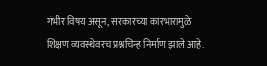गंभीर विषय असून, सरकारच्या कारभारामुळे शिक्षण व्यवस्थेवरच प्रश्नचिन्ह निर्माण झाले आहे.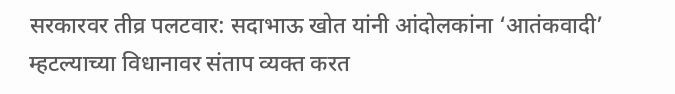सरकारवर तीव्र पलटवार: सदाभाऊ खोत यांनी आंदोलकांना ‘आतंकवादी’ म्हटल्याच्या विधानावर संताप व्यक्त करत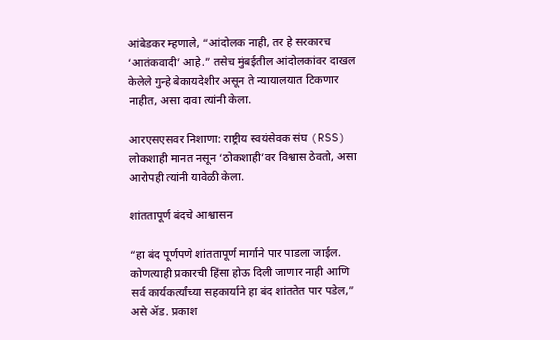आंबेडकर म्हणाले, “आंदोलक नाही, तर हे सरकारच ‘आतंकवादी’ आहे.” तसेच मुंबईतील आंदोलकांवर दाखल केलेले गुन्हे बेकायदेशीर असून ते न्यायालयात टिकणार नाहीत, असा दावा त्यांनी केला.

आरएसएसवर निशाणा: राष्ट्रीय स्वयंसेवक संघ (RSS) लोकशाही मानत नसून ‘ठोकशाही’वर विश्वास ठेवतो, असा आरोपही त्यांनी यावेळी केला.

शांततापूर्ण बंदचे आश्वासन

“हा बंद पूर्णपणे शांततापूर्ण मार्गाने पार पाडला जाईल. कोणत्याही प्रकारची हिंसा होऊ दिली जाणार नाही आणि सर्व कार्यकर्त्यांच्या सहकार्याने हा बंद शांततेत पार पडेल,” असे ॲड. प्रकाश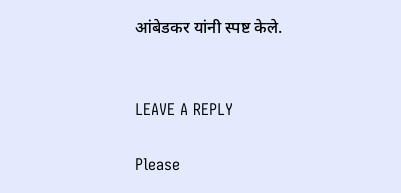आंबेडकर यांनी स्पष्ट केले.


LEAVE A REPLY

Please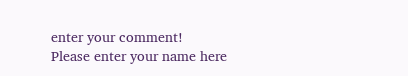enter your comment!
Please enter your name here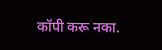कॉपी करू नका.